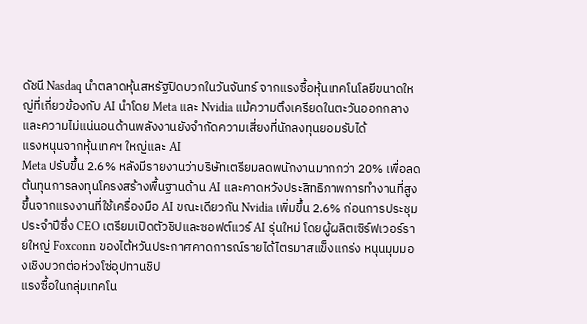ดัชนี Nasdaq นำตลาดหุ้นสหรัฐปิดบวกในวันจันทร์ จากแรงซื้อหุ้นเทคโนโลยีขนาดใหญ่ที่เกี่ยวข้องกับ AI นำโดย Meta และ Nvidia แม้ความตึงเครียดในตะวันออกกลางและความไม่แน่นอนด้านพลังงานยังจำกัดความเสี่ยงที่นักลงทุนยอมรับได้
แรงหนุนจากหุ้นเทคฯ ใหญ่และ AI
Meta ปรับขึ้น 2.6% หลังมีรายงานว่าบริษัทเตรียมลดพนักงานมากกว่า 20% เพื่อลดต้นทุนการลงทุนโครงสร้างพื้นฐานด้าน AI และคาดหวังประสิทธิภาพการทำงานที่สูงขึ้นจากแรงงานที่ใช้เครื่องมือ AI ขณะเดียวกัน Nvidia เพิ่มขึ้น 2.6% ก่อนการประชุมประจำปีซึ่ง CEO เตรียมเปิดตัวชิปและซอฟต์แวร์ AI รุ่นใหม่ โดยผู้ผลิตเซิร์ฟเวอร์รายใหญ่ Foxconn ของไต้หวันประกาศคาดการณ์รายได้ไตรมาสแข็งแกร่ง หนุนมุมมองเชิงบวกต่อห่วงโซ่อุปทานชิป
แรงซื้อในกลุ่มเทคโน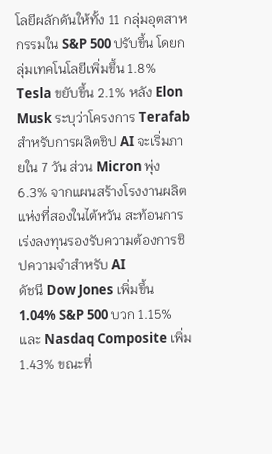โลยีผลักดันให้ทั้ง 11 กลุ่มอุตสาหกรรมใน S&P 500 ปรับขึ้น โดยกลุ่มเทคโนโลยีเพิ่มขึ้น 1.8% Tesla ขยับขึ้น 2.1% หลัง Elon Musk ระบุว่าโครงการ Terafab สำหรับการผลิตชิป AI จะเริ่มภายใน 7 วัน ส่วน Micron พุ่ง 6.3% จากแผนสร้างโรงงานผลิตแห่งที่สองในไต้หวัน สะท้อนการเร่งลงทุนรองรับความต้องการชิปความจำสำหรับ AI
ดัชนี Dow Jones เพิ่มขึ้น 1.04% S&P 500 บวก 1.15% และ Nasdaq Composite เพิ่ม 1.43% ขณะที่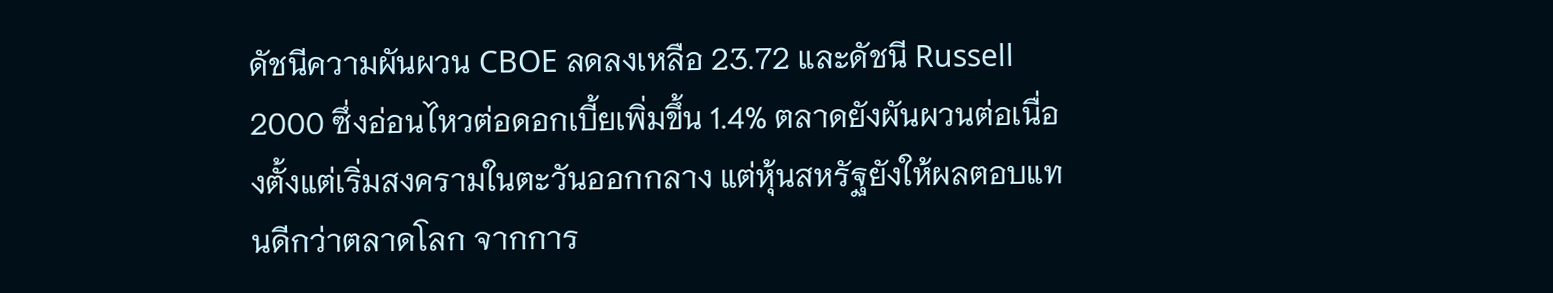ดัชนีความผันผวน CBOE ลดลงเหลือ 23.72 และดัชนี Russell 2000 ซึ่งอ่อนไหวต่อดอกเบี้ยเพิ่มขึ้น 1.4% ตลาดยังผันผวนต่อเนื่องตั้งแต่เริ่มสงครามในตะวันออกกลาง แต่หุ้นสหรัฐยังให้ผลตอบแทนดีกว่าตลาดโลก จากการ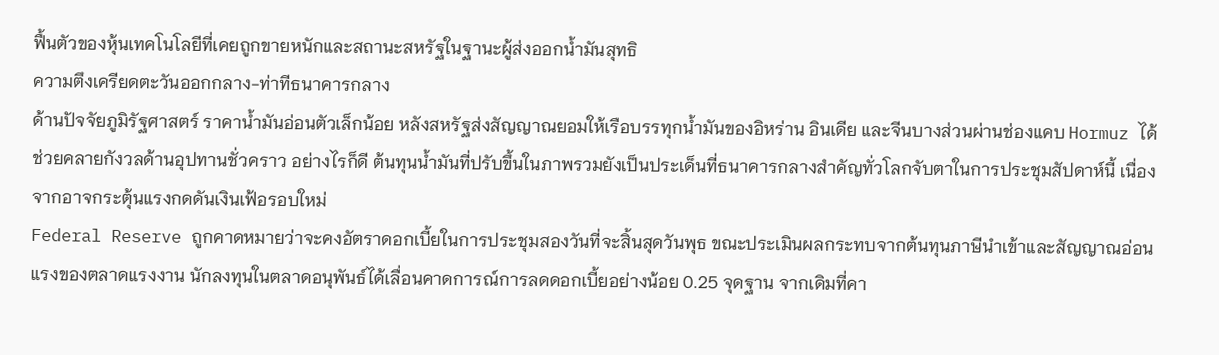ฟื้นตัวของหุ้นเทคโนโลยีที่เคยถูกขายหนักและสถานะสหรัฐในฐานะผู้ส่งออกน้ำมันสุทธิ
ความตึงเครียดตะวันออกกลาง-ท่าทีธนาคารกลาง
ด้านปัจจัยภูมิรัฐศาสตร์ ราคาน้ำมันอ่อนตัวเล็กน้อย หลังสหรัฐส่งสัญญาณยอมให้เรือบรรทุกน้ำมันของอิหร่าน อินเดีย และจีนบางส่วนผ่านช่องแคบ Hormuz ได้ ช่วยคลายกังวลด้านอุปทานชั่วคราว อย่างไรก็ดี ต้นทุนน้ำมันที่ปรับขึ้นในภาพรวมยังเป็นประเด็นที่ธนาคารกลางสำคัญทั่วโลกจับตาในการประชุมสัปดาห์นี้ เนื่องจากอาจกระตุ้นแรงกดดันเงินเฟ้อรอบใหม่
Federal Reserve ถูกคาดหมายว่าจะคงอัตราดอกเบี้ยในการประชุมสองวันที่จะสิ้นสุดวันพุธ ขณะประเมินผลกระทบจากต้นทุนภาษีนำเข้าและสัญญาณอ่อนแรงของตลาดแรงงาน นักลงทุนในตลาดอนุพันธ์ได้เลื่อนคาดการณ์การลดดอกเบี้ยอย่างน้อย 0.25 จุดฐาน จากเดิมที่คา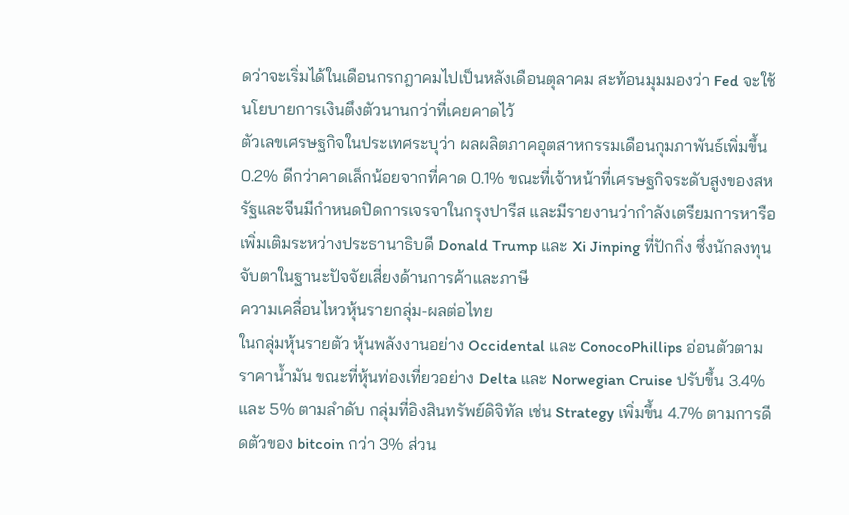ดว่าจะเริ่มได้ในเดือนกรกฎาคมไปเป็นหลังเดือนตุลาคม สะท้อนมุมมองว่า Fed จะใช้นโยบายการเงินตึงตัวนานกว่าที่เคยคาดไว้
ตัวเลขเศรษฐกิจในประเทศระบุว่า ผลผลิตภาคอุตสาหกรรมเดือนกุมภาพันธ์เพิ่มขึ้น 0.2% ดีกว่าคาดเล็กน้อยจากที่คาด 0.1% ขณะที่เจ้าหน้าที่เศรษฐกิจระดับสูงของสหรัฐและจีนมีกำหนดปิดการเจรจาในกรุงปารีส และมีรายงานว่ากำลังเตรียมการหารือเพิ่มเติมระหว่างประธานาธิบดี Donald Trump และ Xi Jinping ที่ปักกิ่ง ซึ่งนักลงทุนจับตาในฐานะปัจจัยเสี่ยงด้านการค้าและภาษี
ความเคลื่อนไหวหุ้นรายกลุ่ม-ผลต่อไทย
ในกลุ่มหุ้นรายตัว หุ้นพลังงานอย่าง Occidental และ ConocoPhillips อ่อนตัวตามราคาน้ำมัน ขณะที่หุ้นท่องเที่ยวอย่าง Delta และ Norwegian Cruise ปรับขึ้น 3.4% และ 5% ตามลำดับ กลุ่มที่อิงสินทรัพย์ดิจิทัล เช่น Strategy เพิ่มขึ้น 4.7% ตามการดีดตัวของ bitcoin กว่า 3% ส่วน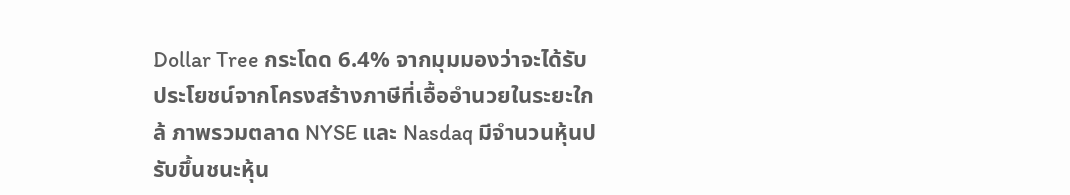Dollar Tree กระโดด 6.4% จากมุมมองว่าจะได้รับประโยชน์จากโครงสร้างภาษีที่เอื้ออำนวยในระยะใกล้ ภาพรวมตลาด NYSE และ Nasdaq มีจำนวนหุ้นปรับขึ้นชนะหุ้น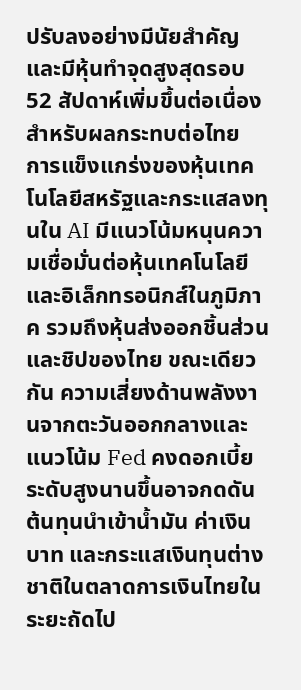ปรับลงอย่างมีนัยสำคัญ และมีหุ้นทำจุดสูงสุดรอบ 52 สัปดาห์เพิ่มขึ้นต่อเนื่อง
สำหรับผลกระทบต่อไทย การแข็งแกร่งของหุ้นเทคโนโลยีสหรัฐและกระแสลงทุนใน AI มีแนวโน้มหนุนความเชื่อมั่นต่อหุ้นเทคโนโลยีและอิเล็กทรอนิกส์ในภูมิภาค รวมถึงหุ้นส่งออกชิ้นส่วนและชิปของไทย ขณะเดียวกัน ความเสี่ยงด้านพลังงานจากตะวันออกกลางและแนวโน้ม Fed คงดอกเบี้ยระดับสูงนานขึ้นอาจกดดันต้นทุนนำเข้าน้ำมัน ค่าเงินบาท และกระแสเงินทุนต่างชาติในตลาดการเงินไทยในระยะถัดไป